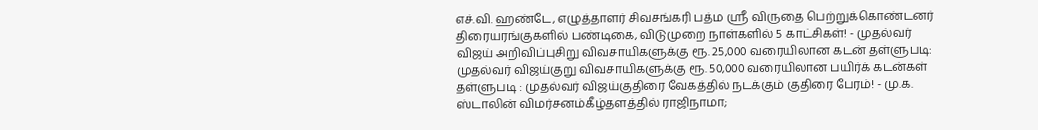எச்.வி. ஹண்டே, எழுத்தாளர் சிவசங்கரி பத்ம ஸ்ரீ விருதை பெற்றுக்கொண்டனர் திரையரங்குகளில் பண்டிகை, விடுமுறை நாள்களில் 5 காட்சிகள்! - முதல்வர் விஜய் அறிவிப்புசிறு விவசாயிகளுக்கு ரூ. 25,000 வரையிலான கடன் தள்ளுபடி: முதல்வர் விஜய்குறு விவசாயிகளுக்கு ரூ. 50,000 வரையிலான பயிர்க் கடன்கள் தள்ளுபடி : முதல்வர் விஜய்குதிரை வேகத்தில் நடக்கும் குதிரை பேரம்! - மு.க. ஸ்டாலின் விமர்சனம்கீழ்தளத்தில் ராஜிநாமா;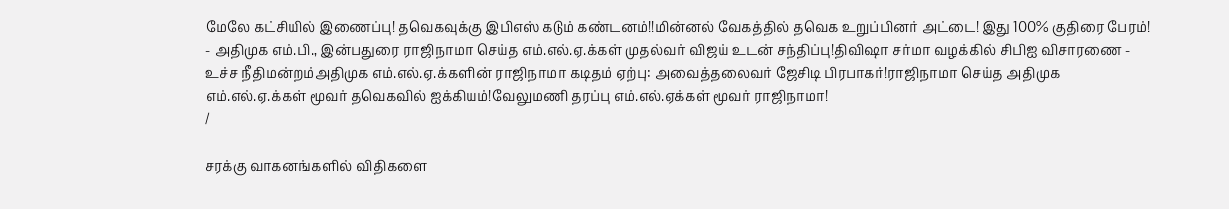மேலே கட்சியில் இணைப்பு! தவெகவுக்கு இபிஎஸ் கடும் கண்டனம்!!மின்னல் வேகத்தில் தவெக உறுப்பினர் அட்டை! இது 100% குதிரை பேரம்! - அதிமுக எம்.பி., இன்பதுரை ராஜிநாமா செய்த எம்.எல்.ஏ.க்கள் முதல்வர் விஜய் உடன் சந்திப்பு!திவிஷா சர்மா வழக்கில் சிபிஐ விசாரணை - உச்ச நீதிமன்றம்அதிமுக எம்.எல்.ஏ.க்களின் ராஜிநாமா கடிதம் ஏற்பு: அவைத்தலைவர் ஜேசிடி பிரபாகர்!ராஜிநாமா செய்த அதிமுக எம்.எல்.ஏ.க்கள் மூவர் தவெகவில் ஐக்கியம்!வேலுமணி தரப்பு எம்.எல்.ஏக்கள் மூவர் ராஜிநாமா!
/

சரக்கு வாகனங்களில் விதிகளை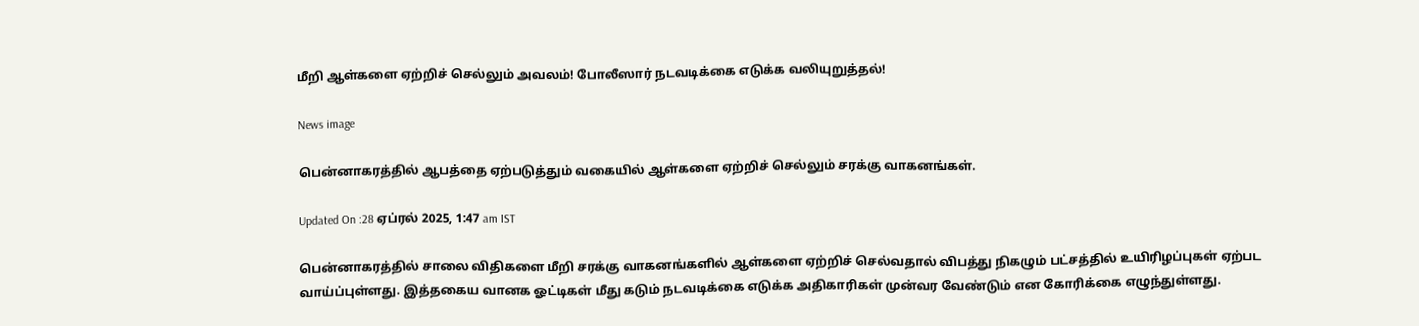மீறி ஆள்களை ஏற்றிச் செல்லும் அவலம்! போலீஸார் நடவடிக்கை எடுக்க வலியுறுத்தல்!

News image

பென்னாகரத்தில் ஆபத்தை ஏற்படுத்தும் வகையில் ஆள்களை ஏற்றிச் செல்லும் சரக்கு வாகனங்கள்.

Updated On :28 ஏப்ரல் 2025, 1:47 am IST

பென்னாகரத்தில் சாலை விதிகளை மீறி சரக்கு வாகனங்களில் ஆள்களை ஏற்றிச் செல்வதால் விபத்து நிகழும் பட்சத்தில் உயிரிழப்புகள் ஏற்பட வாய்ப்புள்ளது. இத்தகைய வானக ஓட்டிகள் மீது கடும் நடவடிக்கை எடுக்க அதிகாரிகள் முன்வர வேண்டும் என கோரிக்கை எழுந்துள்ளது.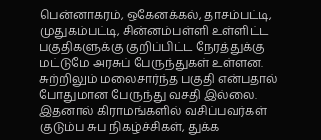பென்னாகரம், ஒகேனக்கல், தாசம்பட்டி, முதுகம்பட்டி, சின்னம்பள்ளி உள்ளிட்ட பகுதிகளுக்கு குறிப்பிட்ட நேரத்துக்கு மட்டுமே அரசுப் பேருந்துகள் உள்ளன. சுற்றிலும் மலைசார்ந்த பகுதி என்பதால் போதுமான பேருந்து வசதி இல்லை. இதனால் கிராமங்களில் வசிப்பவர்கள் குடும்ப சுப நிகழ்ச்சிகள், துக்க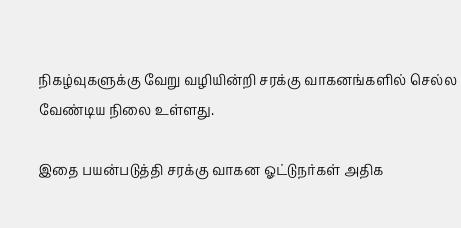நிகழ்வுகளுக்கு வேறு வழியின்றி சரக்கு வாகனங்களில் செல்ல வேண்டிய நிலை உள்ளது.

இதை பயன்படுத்தி சரக்கு வாகன ஓட்டுநர்கள் அதிக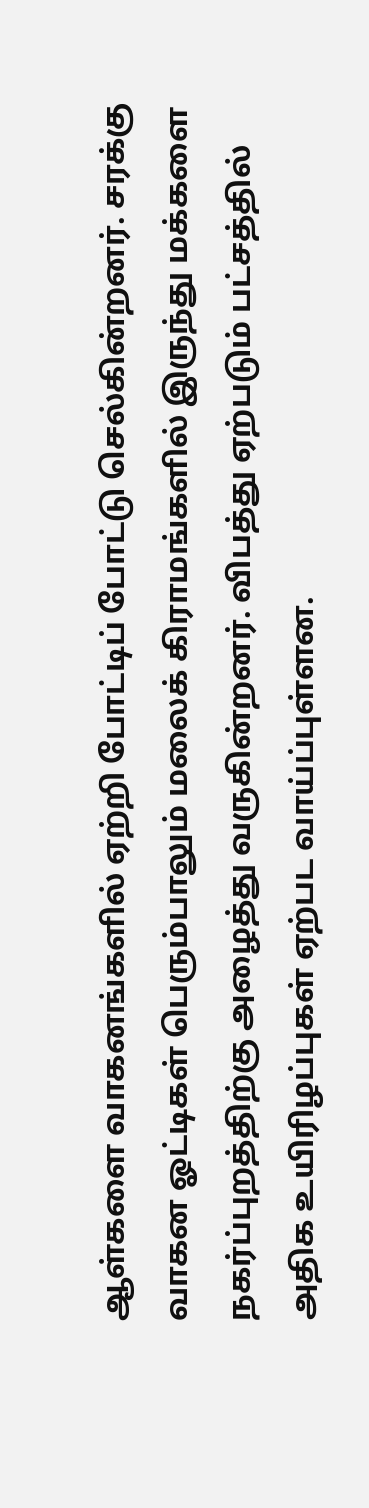ஆள்களை வாகனங்களில் ஏற்றி போட்டிப் போட்டு செல்கின்றனர். சரக்கு வாகன ஓட்டிகள் பெரும்பாலும் மலைக் கிராமங்களில் இருந்து மக்களை நகர்ப்புறத்திற்கு அழைத்து வருகின்றனர். விபத்து ஏற்படும் பட்சத்தில் அதிக உயிரிழப்புகள் ஏற்பட வாய்ப்புள்ளன.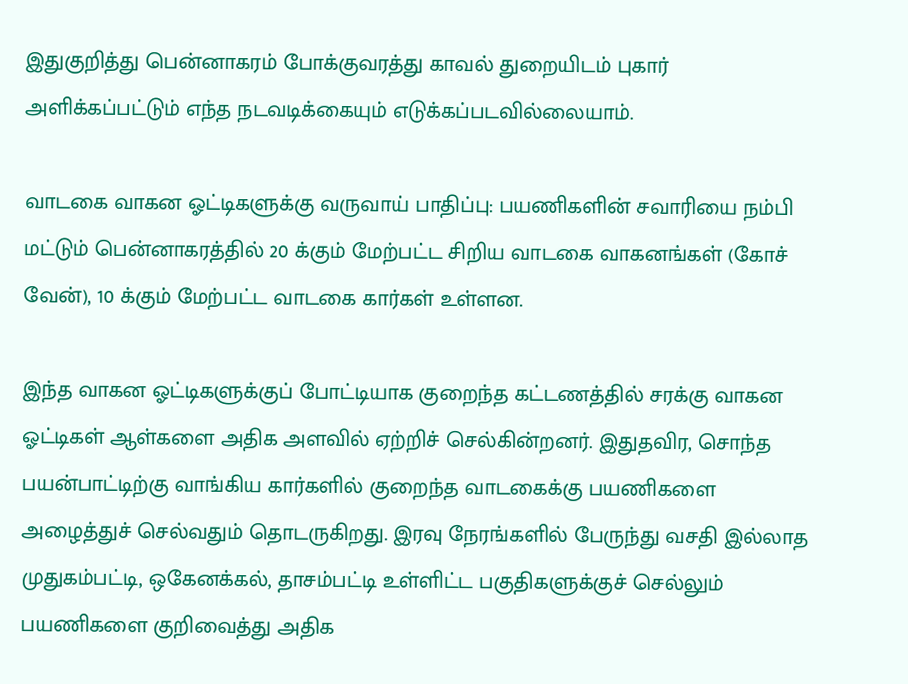இதுகுறித்து பென்னாகரம் போக்குவரத்து காவல் துறையிடம் புகார் அளிக்கப்பட்டும் எந்த நடவடிக்கையும் எடுக்கப்படவில்லையாம்.

வாடகை வாகன ஓட்டிகளுக்கு வருவாய் பாதிப்பு: பயணிகளின் சவாரியை நம்பி மட்டும் பென்னாகரத்தில் 20 க்கும் மேற்பட்ட சிறிய வாடகை வாகனங்கள் (கோச் வேன்), 10 க்கும் மேற்பட்ட வாடகை கார்கள் உள்ளன.

இந்த வாகன ஓட்டிகளுக்குப் போட்டியாக குறைந்த கட்டணத்தில் சரக்கு வாகன ஓட்டிகள் ஆள்களை அதிக அளவில் ஏற்றிச் செல்கின்றனர். இதுதவிர, சொந்த பயன்பாட்டிற்கு வாங்கிய கார்களில் குறைந்த வாடகைக்கு பயணிகளை அழைத்துச் செல்வதும் தொடருகிறது. இரவு நேரங்களில் பேருந்து வசதி இல்லாத முதுகம்பட்டி, ஒகேனக்கல், தாசம்பட்டி உள்ளிட்ட பகுதிகளுக்குச் செல்லும் பயணிகளை குறிவைத்து அதிக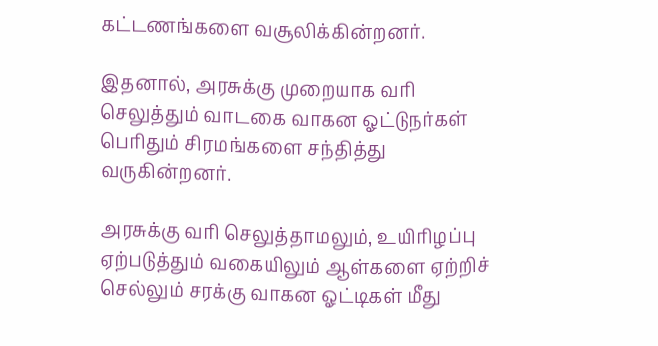கட்டணங்களை வசூலிக்கின்றனர்.

இதனால், அரசுக்கு முறையாக வரி செலுத்தும் வாடகை வாகன ஓட்டுநர்கள் பெரிதும் சிரமங்களை சந்தித்து வருகின்றனர்.

அரசுக்கு வரி செலுத்தாமலும், உயிரிழப்பு ஏற்படுத்தும் வகையிலும் ஆள்களை ஏற்றிச் செல்லும் சரக்கு வாகன ஓட்டிகள் மீது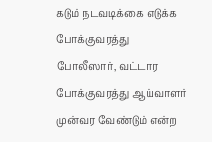கடும் நடவடிக்கை எடுக்க போக்குவரத்து போலீஸார், வட்டார போக்குவரத்து ஆய்வாளர் முன்வர வேண்டும் என்ற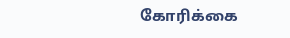கோரிக்கை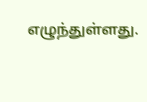எழுந்துள்ளது.